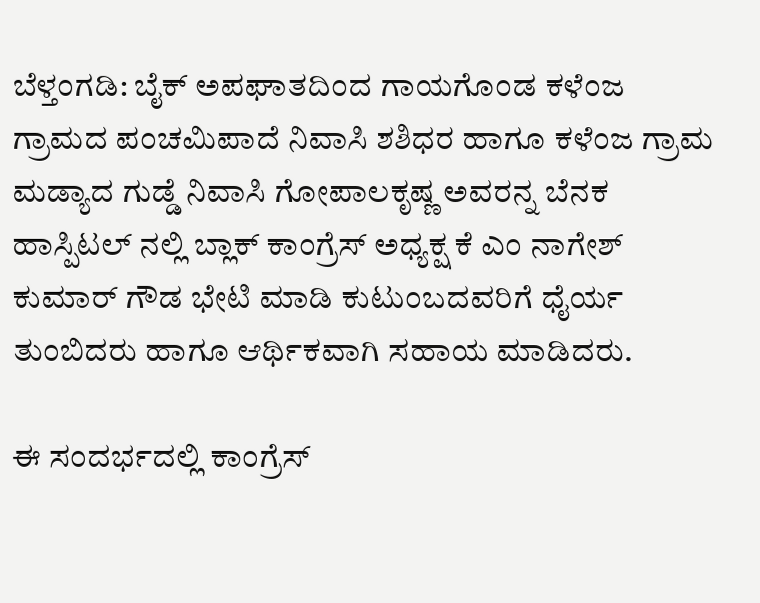ಬೆಳ್ತಂಗಡಿ: ಬೈಕ್ ಅಪಘಾತದಿಂದ ಗಾಯಗೊಂಡ ಕಳೆಂಜ ಗ್ರಾಮದ ಪಂಚಮಿಪಾದೆ ನಿವಾಸಿ ಶಶಿಧರ ಹಾಗೂ ಕಳೆಂಜ ಗ್ರಾಮ ಮಡ್ಯಾದ ಗುಡ್ಡೆ ನಿವಾಸಿ ಗೋಪಾಲಕೃಷ್ಣ ಅವರನ್ನ ಬೆನಕ ಹಾಸ್ಪಿಟಲ್ ನಲ್ಲಿ ಬ್ಲಾಕ್ ಕಾಂಗ್ರೆಸ್ ಅಧ್ಯಕ್ಷ ಕೆ ಎಂ ನಾಗೇಶ್ ಕುಮಾರ್ ಗೌಡ ಭೇಟಿ ಮಾಡಿ ಕುಟುಂಬದವರಿಗೆ ಧೈರ್ಯ ತುಂಬಿದರು ಹಾಗೂ ಆರ್ಥಿಕವಾಗಿ ಸಹಾಯ ಮಾಡಿದರು.

ಈ ಸಂದರ್ಭದಲ್ಲಿ ಕಾಂಗ್ರೆಸ್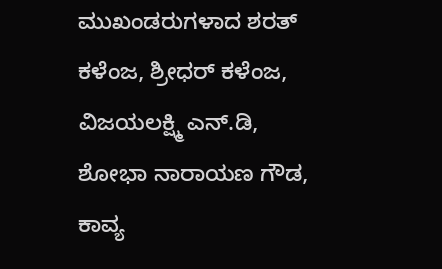ಮುಖಂಡರುಗಳಾದ ಶರತ್ ಕಳೆಂಜ, ಶ್ರೀಧರ್ ಕಳೆಂಜ, ವಿಜಯಲಕ್ಷ್ಮಿ ಎನ್.ಡಿ, ಶೋಭಾ ನಾರಾಯಣ ಗೌಡ, ಕಾವ್ಯ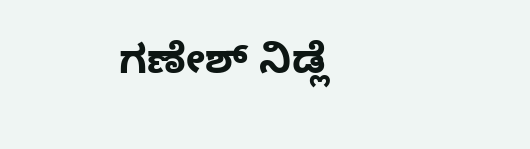ಗಣೇಶ್ ನಿಡ್ಲೆ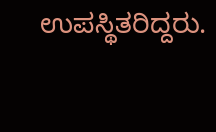ಉಪಸ್ಥಿತರಿದ್ದರು.